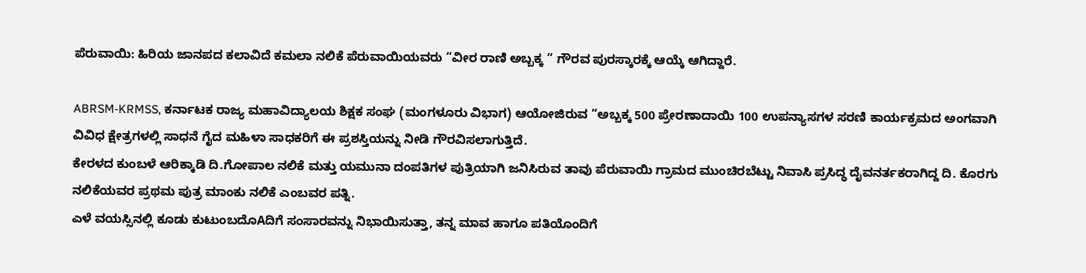ಪೆರುವಾಯಿ: ಹಿರಿಯ ಜಾನಪದ ಕಲಾವಿದೆ ಕಮಲಾ ನಲಿಕೆ ಪೆರುವಾಯಿಯವರು “ವೀರ ರಾಣಿ ಅಬ್ಬಕ್ಕ ” ಗೌರವ ಪುರಸ್ಕಾರಕ್ಕೆ ಆಯ್ಕೆ ಆಗಿದ್ದಾರೆ.

ABRSM-KRMSS, ಕರ್ನಾಟಕ ರಾಜ್ಯ ಮಹಾವಿದ್ಯಾಲಯ ಶಿಕ್ಷಕ ಸಂಘ (ಮಂಗಳೂರು ವಿಭಾಗ) ಆಯೋಜಿರುವ “ಅಬ್ಬಕ್ಕ 500 ಪ್ರೇರಣಾದಾಯಿ 100 ಉಪನ್ಯಾಸಗಳ ಸರಣಿ ಕಾರ್ಯಕ್ರಮದ ಅಂಗವಾಗಿ ವಿವಿಧ ಕ್ಷೇತ್ರಗಳಲ್ಲಿ ಸಾಧನೆ ಗೈದ ಮಹಿಳಾ ಸಾಧಕರಿಗೆ ಈ ಪ್ರಶಸ್ತಿಯನ್ನು ನೀಡಿ ಗೌರವಿಸಲಾಗುತ್ತಿದೆ.
ಕೇರಳದ ಕುಂಬಳೆ ಆರಿಕ್ಕಾಡಿ ದಿ.ಗೋಪಾಲ ನಲಿಕೆ ಮತ್ತು ಯಮುನಾ ದಂಪತಿಗಳ ಪುತ್ರಿಯಾಗಿ ಜನಿಸಿರುವ ತಾವು ಪೆರುವಾಯಿ ಗ್ರಾಮದ ಮುಂಚಿರಬೆಟ್ಟು ನಿವಾಸಿ ಪ್ರಸಿದ್ಧ ದೈವನರ್ತಕರಾಗಿದ್ದ ದಿ. ಕೊರಗು ನಲಿಕೆಯವರ ಪ್ರಥಮ ಪುತ್ರ ಮಾಂಕು ನಲಿಕೆ ಎಂಬವರ ಪತ್ನಿ.
ಎಳೆ ವಯಸ್ಸಿನಲ್ಲಿ ಕೂಡು ಕುಟುಂಬದೊAದಿಗೆ ಸಂಸಾರವನ್ನು ನಿಭಾಯಿಸುತ್ತಾ, ತನ್ನ ಮಾವ ಹಾಗೂ ಪತಿಯೊಂದಿಗೆ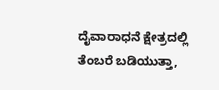ದೈವಾರಾಧನೆ ಕ್ಷೇತ್ರದಲ್ಲಿ ತೆಂಬರೆ ಬಡಿಯುತ್ತಾ,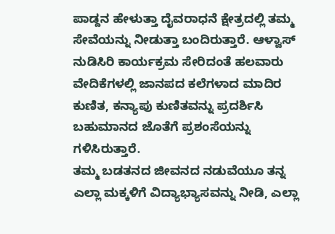ಪಾಡ್ದನ ಹೇಳುತ್ತಾ ದೈವರಾಧನೆ ಕ್ಷೇತ್ರದಲ್ಲಿ ತಮ್ಮ ಸೇವೆಯನ್ನು ನೀಡುತ್ತಾ ಬಂದಿರುತ್ತಾರೆ. ಆಳ್ವಾಸ್ ನುಡಿಸಿರಿ ಕಾರ್ಯಕ್ರಮ ಸೇರಿದಂತೆ ಹಲವಾರು ವೇದಿಕೆಗಳಲ್ಲಿ ಜಾನಪದ ಕಲೆಗಳಾದ ಮಾದಿರ ಕುಣಿತ, ಕನ್ಯಾಪು ಕುಣಿತವನ್ನು ಪ್ರದರ್ಶಿಸಿ ಬಹುಮಾನದ ಜೊತೆಗೆ ಪ್ರಶಂಸೆಯನ್ನು ಗಳಿಸಿರುತ್ತಾರೆ.
ತಮ್ಮ ಬಡತನದ ಜೀವನದ ನಡುವೆಯೂ ತನ್ನ ಎಲ್ಲಾ ಮಕ್ಕಳಿಗೆ ವಿದ್ಯಾಭ್ಯಾಸವನ್ನು ನೀಡಿ, ಎಲ್ಲಾ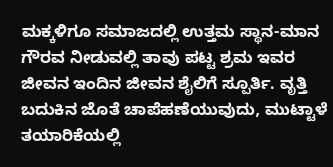ಮಕ್ಕಳಿಗೂ ಸಮಾಜದಲ್ಲಿ ಉತ್ತಮ ಸ್ಥಾನ-ಮಾನ ಗೌರವ ನೀಡುವಲ್ಲಿ ತಾವು ಪಟ್ಟ ಶ್ರಮ ಇವರ ಜೀವನ ಇಂದಿನ ಜೀವನ ಶೈಲಿಗೆ ಸ್ಪೂರ್ತಿ. ವೃತ್ತಿ ಬದುಕಿನ ಜೊತೆ ಚಾಪೆಹಣೆಯುವುದು, ಮುಟ್ಟಾಳೆ ತಯಾರಿಕೆಯಲ್ಲಿ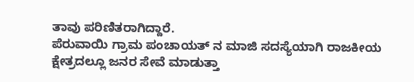ತಾವು ಪರಿಣಿತರಾಗಿದ್ದಾರೆ.
ಪೆರುವಾಯಿ ಗ್ರಾಮ ಪಂಚಾಯತ್ ನ ಮಾಜಿ ಸದಸ್ಯೆಯಾಗಿ ರಾಜಕೀಯ ಕ್ಷೇತ್ರದಲ್ಲೂ ಜನರ ಸೇವೆ ಮಾಡುತ್ತಾ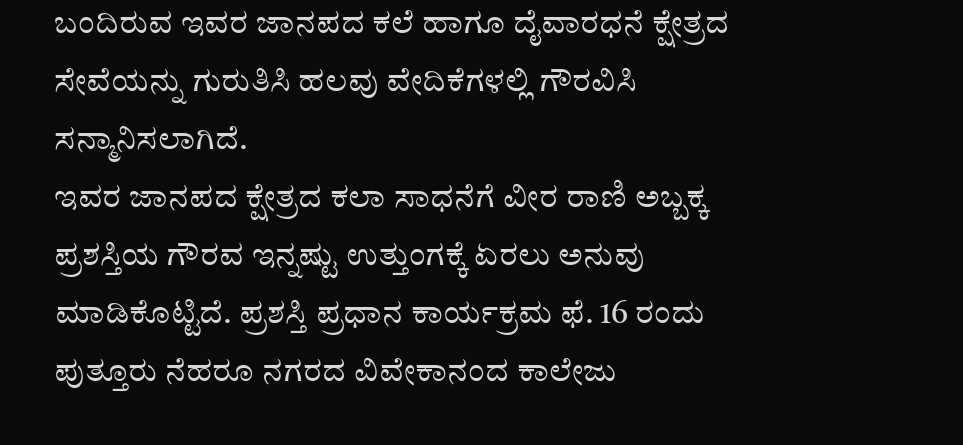ಬಂದಿರುವ ಇವರ ಜಾನಪದ ಕಲೆ ಹಾಗೂ ದೈವಾರಧನೆ ಕ್ಷೇತ್ರದ ಸೇವೆಯನ್ನು ಗುರುತಿಸಿ ಹಲವು ವೇದಿಕೆಗಳಲ್ಲಿ ಗೌರವಿಸಿ ಸನ್ಮಾನಿಸಲಾಗಿದೆ.
ಇವರ ಜಾನಪದ ಕ್ಷೇತ್ರದ ಕಲಾ ಸಾಧನೆಗೆ ವೀರ ರಾಣಿ ಅಬ್ಬಕ್ಕ ಪ್ರಶಸ್ತಿಯ ಗೌರವ ಇನ್ನಷ್ಟು ಉತ್ತುಂಗಕ್ಕೆ ಏರಲು ಅನುವು ಮಾಡಿಕೊಟ್ಟಿದೆ. ಪ್ರಶಸ್ತಿ ಪ್ರಧಾನ ಕಾರ್ಯಕ್ರಮ ಫೆ. 16 ರಂದು ಪುತ್ತೂರು ನೆಹರೂ ನಗರದ ವಿವೇಕಾನಂದ ಕಾಲೇಜು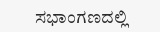ಸಭಾಂಗಣದಲ್ಲಿ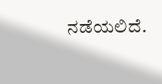ನಡೆಯಲಿದೆ.